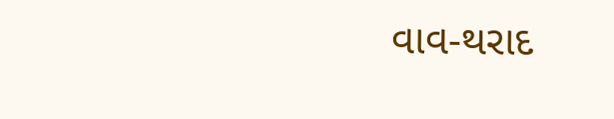વાવ-થરાદ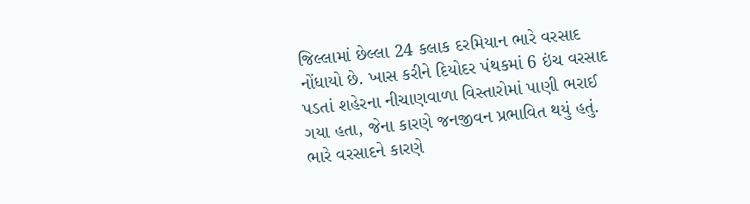જિલ્લામાં છેલ્લા 24 કલાક દરમિયાન ભારે વરસાદ નોંધાયો છે. ખાસ કરીને દિયોદર પંથકમાં 6 ઇંચ વરસાદ પડતાં શહેરના નીચાણવાળા વિસ્તારોમાં પાણી ભરાઈ ગયા હતા, જેના કારણે જનજીવન પ્રભાવિત થયું હતું. ભારે વરસાદને કારણે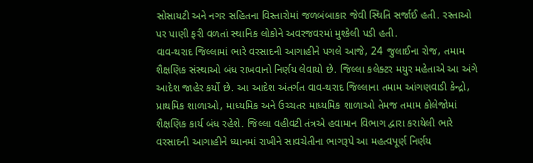સોસાયટી અને નગર સહિતના વિસ્તારોમાં જળબંબાકાર જેવી સ્થિતિ સર્જાઈ હતી. રસ્તાઓ પર પાણી ફરી વળતાં સ્થાનિક લોકોને અવરજવરમાં મુશ્કેલી પડી હતી.
વાવ-થરાદ જિલ્લામાં ભારે વરસાદની આગાહીને પગલે આજે, 24 જુલાઈના રોજ, તમામ શૈક્ષણિક સંસ્થાઓ બંધ રાખવાનો નિર્ણય લેવાયો છે. જિલ્લા કલેક્ટર મયુર મહેતાએ આ અંગે આદેશ જાહેર કર્યો છે. આ આદેશ અંતર્ગત વાવ-થરાદ જિલ્લાના તમામ આંગણવાડી કેન્દ્રો, પ્રાથમિક શાળાઓ, માધ્યમિક અને ઉચ્ચતર માધ્યમિક શાળાઓ તેમજ તમામ કોલેજોમાં શૈક્ષણિક કાર્ય બંધ રહેશે. જિલ્લા વહીવટી તંત્રએ હવામાન વિભાગ દ્વારા કરાયેલી ભારે વરસાદની આગાહીને ધ્યાનમાં રાખીને સાવચેતીના ભાગરૂપે આ મહત્વપૂર્ણ નિર્ણય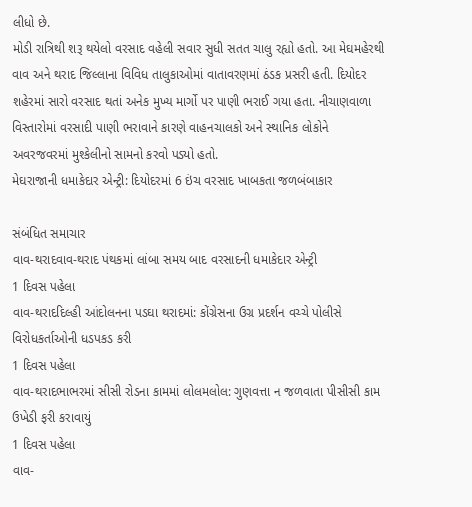લીધો છે.
મોડી રાત્રિથી શરૂ થયેલો વરસાદ વહેલી સવાર સુધી સતત ચાલુ રહ્યો હતો. આ મેઘમહેરથી વાવ અને થરાદ જિલ્લાના વિવિધ તાલુકાઓમાં વાતાવરણમાં ઠંડક પ્રસરી હતી. દિયોદર શહેરમાં સારો વરસાદ થતાં અનેક મુખ્ય માર્ગો પર પાણી ભરાઈ ગયા હતા. નીચાણવાળા વિસ્તારોમાં વરસાદી પાણી ભરાવાને કારણે વાહનચાલકો અને સ્થાનિક લોકોને અવરજવરમાં મુશ્કેલીનો સામનો કરવો પડ્યો હતો.
મેઘરાજાની ધમાકેદાર એન્ટ્રી: દિયોદરમાં 6 ઇંચ વરસાદ ખાબકતા જળબંબાકાર

સંબંધિત સમાચાર
વાવ-થરાદવાવ-થરાદ પંથકમાં લાંબા સમય બાદ વરસાદની ધમાકેદાર એન્ટ્રી
1 દિવસ પહેલા
વાવ-થરાદદિલ્હી આંદોલનના પડઘા થરાદમાં: કોંગ્રેસના ઉગ્ર પ્રદર્શન વચ્ચે પોલીસે વિરોધકર્તાઓની ધડપકડ કરી
1 દિવસ પહેલા
વાવ-થરાદભાભરમાં સીસી રોડના કામમાં લોલમલોલ: ગુણવત્તા ન જળવાતા પીસીસી કામ ઉખેડી ફરી કરાવાયું
1 દિવસ પહેલા
વાવ-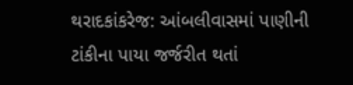થરાદકાંકરેજ: આંબલીવાસમાં પાણીની ટાંકીના પાયા જર્જરીત થતાં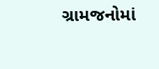ગ્રામજનોમાં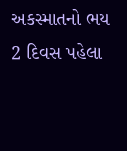અકસ્માતનો ભય
2 દિવસ પહેલા